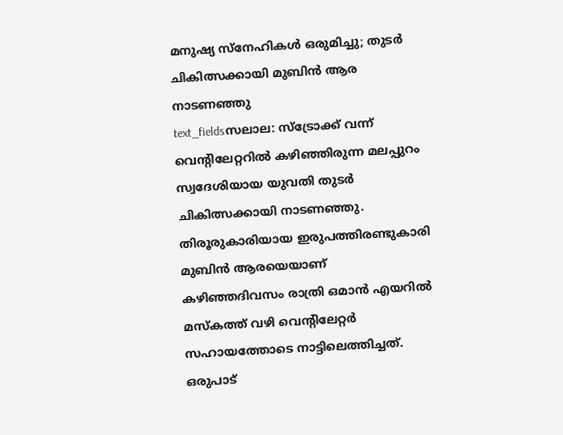മനുഷ്യ സ്നേഹികൾ ഒരുമിച്ചു; തുടർ ചികിത്സക്കായി മുബിൻ ആര നാടണഞ്ഞു
text_fieldsസലാല: സ്ട്രോക്ക് വന്ന് വെന്റിലേറ്ററിൽ കഴിഞ്ഞിരുന്ന മലപ്പുറം സ്വദേശിയായ യുവതി തുടർ ചികിത്സക്കായി നാടണഞ്ഞു. തിരൂരുകാരിയായ ഇരുപത്തിരണ്ടുകാരി മുബിൻ ആരയെയാണ് കഴിഞ്ഞദിവസം രാത്രി ഒമാൻ എയറിൽ മസ്കത്ത് വഴി വെന്റിലേറ്റർ സഹായത്തോടെ നാട്ടിലെത്തിച്ചത്. ഒരുപാട്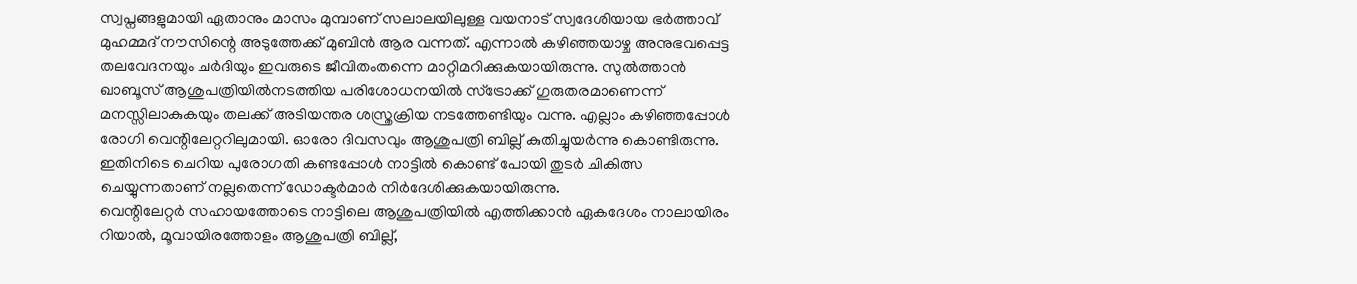സ്വപ്നങ്ങളുമായി ഏതാനും മാസം മുമ്പാണ് സലാലയിലുള്ള വയനാട് സ്വദേശിയായ ഭർത്താവ് മുഹമ്മദ് നൗസിന്റെ അടുത്തേക്ക് മുബിൻ ആര വന്നത്. എന്നാൽ കഴിഞ്ഞയാഴ്ച അനുഭവപ്പെട്ട തലവേദനയും ചർദിയും ഇവരുടെ ജീവിതംതന്നെ മാറ്റിമറിക്കുകയായിരുന്നു. സുൽത്താൻ ഖാബൂസ് ആശുപത്രിയിൽനടത്തിയ പരിശോധനയിൽ സ്ട്രോക്ക് ഗുരുതരമാണെന്ന് മനസ്സിലാകുകയും തലക്ക് അടിയന്തര ശസ്ത്രക്രിയ നടത്തേണ്ടിയും വന്നു. എല്ലാം കഴിഞ്ഞപ്പോൾ രോഗി വെന്റിലേറ്ററിലുമായി. ഓരോ ദിവസവും ആശുപത്രി ബില്ല് കുതിച്ചുയർന്നു കൊണ്ടിരുന്നു. ഇതിനിടെ ചെറിയ പുരോഗതി കണ്ടപ്പോൾ നാട്ടിൽ കൊണ്ട് പോയി തുടർ ചികിത്സ ചെയ്യുന്നതാണ് നല്ലതെന്ന് ഡോക്ടർമാർ നിർദേശിക്കുകയായിരുന്നു.
വെന്റിലേറ്റർ സഹായത്തോടെ നാട്ടിലെ ആശുപത്രിയിൽ എത്തിക്കാൻ ഏകദേശം നാലായിരം റിയാൽ, മൂവായിരത്തോളം ആശുപത്രി ബില്ല്,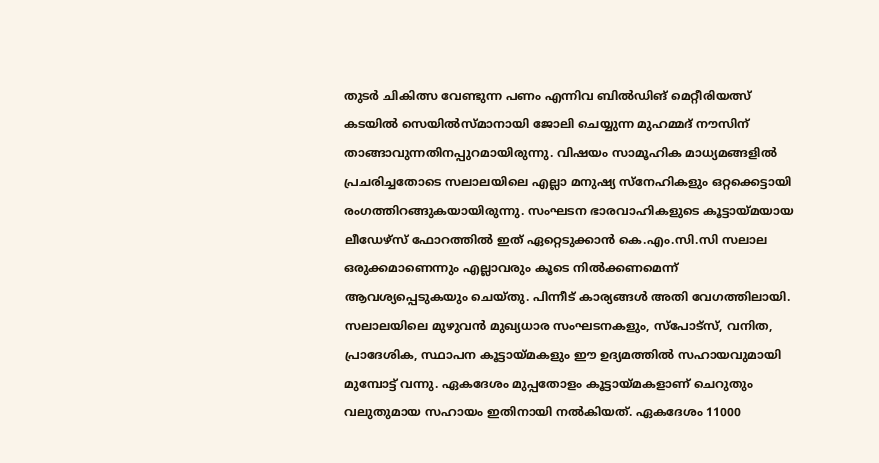തുടർ ചികിത്സ വേണ്ടുന്ന പണം എന്നിവ ബിൽഡിങ് മെറ്റീരിയത്സ് കടയിൽ സെയിൽസ്മാനായി ജോലി ചെയ്യുന്ന മുഹമ്മദ് നൗസിന് താങ്ങാവുന്നതിനപ്പുറമായിരുന്നു. വിഷയം സാമൂഹിക മാധ്യമങ്ങളിൽ പ്രചരിച്ചതോടെ സലാലയിലെ എല്ലാ മനുഷ്യ സ്നേഹികളും ഒറ്റക്കെട്ടായി രംഗത്തിറങ്ങുകയായിരുന്നു. സംഘടന ഭാരവാഹികളുടെ കൂട്ടായ്മയായ ലീഡേഴ്സ് ഫോറത്തിൽ ഇത് ഏറ്റെടുക്കാൻ കെ.എം.സി.സി സലാല ഒരുക്കമാണെന്നും എല്ലാവരും കൂടെ നിൽക്കണമെന്ന് ആവശ്യപ്പെടുകയും ചെയ്തു. പിന്നീട് കാര്യങ്ങൾ അതി വേഗത്തിലായി. സലാലയിലെ മുഴുവൻ മുഖ്യധാര സംഘടനകളും, സ്പോട്സ്, വനിത, പ്രാദേശിക, സ്ഥാപന കൂട്ടായ്മകളും ഈ ഉദ്യമത്തിൽ സഹായവുമായി മുമ്പോട്ട് വന്നു. ഏകദേശം മുപ്പതോളം കൂട്ടായ്മകളാണ് ചെറുതും വലുതുമായ സഹായം ഇതിനായി നൽകിയത്. ഏകദേശം 11000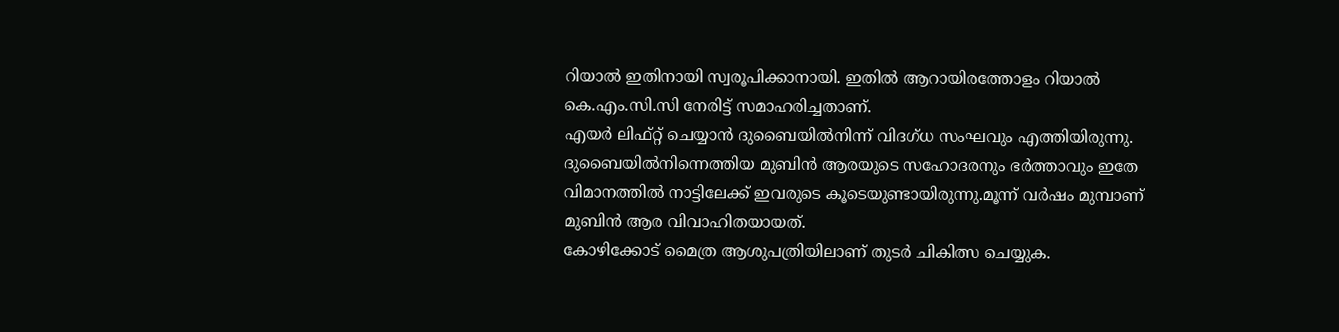റിയാൽ ഇതിനായി സ്വരൂപിക്കാനായി. ഇതിൽ ആറായിരത്തോളം റിയാൽ കെ.എം.സി.സി നേരിട്ട് സമാഹരിച്ചതാണ്.
എയർ ലിഫ്റ്റ് ചെയ്യാൻ ദുബൈയിൽനിന്ന് വിദഗ്ധ സംഘവും എത്തിയിരുന്നു. ദുബൈയിൽനിന്നെത്തിയ മുബിൻ ആരയുടെ സഹോദരനും ഭർത്താവും ഇതേ വിമാനത്തിൽ നാട്ടിലേക്ക് ഇവരുടെ കൂടെയുണ്ടായിരുന്നു.മൂന്ന് വർഷം മുമ്പാണ് മുബിൻ ആര വിവാഹിതയായത്.
കോഴിക്കോട് മൈത്ര ആശുപത്രിയിലാണ് തുടർ ചികിത്സ ചെയ്യുക.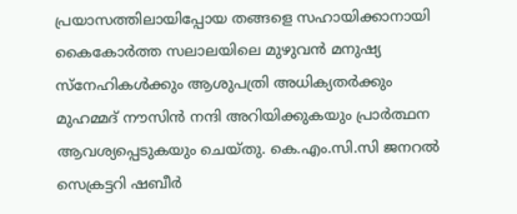പ്രയാസത്തിലായിപ്പോയ തങ്ങളെ സഹായിക്കാനായി കൈകോർത്ത സലാലയിലെ മുഴുവൻ മനുഷ്യ സ്നേഹികൾക്കും ആശുപത്രി അധിക്യതർക്കും മുഹമ്മദ് നൗസിൻ നന്ദി അറിയിക്കുകയും പ്രാർത്ഥന ആവശ്യപ്പെടുകയും ചെയ്തു. കെ.എം.സി.സി ജനറൽ സെക്രട്ടറി ഷബീർ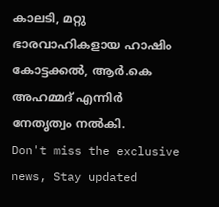കാലടി, മറ്റു ഭാരവാഹികളായ ഹാഷിം കോട്ടക്കൽ, ആർ.കെ അഹമ്മദ് എന്നിർ നേതൃത്വം നൽകി.
Don't miss the exclusive news, Stay updated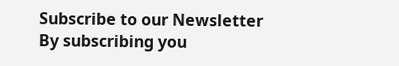Subscribe to our Newsletter
By subscribing you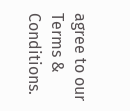agree to our Terms & Conditions.